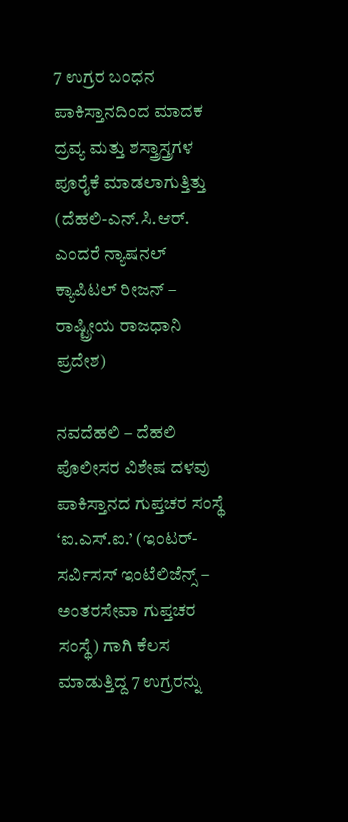7 ಉಗ್ರರ ಬಂಧನ
ಪಾಕಿಸ್ತಾನದಿಂದ ಮಾದಕ ದ್ರವ್ಯ ಮತ್ತು ಶಸ್ತ್ರಾಸ್ತ್ರಗಳ ಪೂರೈಕೆ ಮಾಡಲಾಗುತ್ತಿತ್ತು
(ದೆಹಲಿ-ಎನ್.ಸಿ.ಆರ್. ಎಂದರೆ ನ್ಯಾಷನಲ್ ಕ್ಯಾಪಿಟಲ್ ರೀಜನ್ – ರಾಷ್ಟ್ರೀಯ ರಾಜಧಾನಿ ಪ್ರದೇಶ)

ನವದೆಹಲಿ – ದೆಹಲಿ ಪೊಲೀಸರ ವಿಶೇಷ ದಳವು ಪಾಕಿಸ್ತಾನದ ಗುಪ್ತಚರ ಸಂಸ್ಥೆ ‘ಐ.ಎಸ್.ಐ.’ (ಇಂಟರ್-ಸರ್ವಿಸಸ್ ಇಂಟೆಲಿಜೆನ್ಸ್ – ಅಂತರಸೇವಾ ಗುಪ್ತಚರ ಸಂಸ್ಥೆ) ಗಾಗಿ ಕೆಲಸ ಮಾಡುತ್ತಿದ್ದ 7 ಉಗ್ರರನ್ನು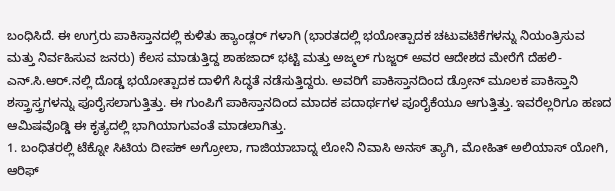ಬಂಧಿಸಿದೆ. ಈ ಉಗ್ರರು ಪಾಕಿಸ್ತಾನದಲ್ಲಿ ಕುಳಿತು ಹ್ಯಾಂಡ್ಲರ್ ಗಳಾಗಿ (ಭಾರತದಲ್ಲಿ ಭಯೋತ್ಪಾದಕ ಚಟುವಟಿಕೆಗಳನ್ನು ನಿಯಂತ್ರಿಸುವ ಮತ್ತು ನಿರ್ವಹಿಸುವ ಜನರು) ಕೆಲಸ ಮಾಡುತ್ತಿದ್ದ ಶಾಹಜಾದ್ ಭಟ್ಟಿ ಮತ್ತು ಅಜ್ಮಲ್ ಗುಜ್ಜರ್ ಅವರ ಆದೇಶದ ಮೇರೆಗೆ ದೆಹಲಿ-ಎನ್.ಸಿ.ಆರ್.ನಲ್ಲಿ ದೊಡ್ಡ ಭಯೋತ್ಪಾದಕ ದಾಳಿಗೆ ಸಿದ್ಧತೆ ನಡೆಸುತ್ತಿದ್ದರು. ಅವರಿಗೆ ಪಾಕಿಸ್ತಾನದಿಂದ ಡ್ರೋನ್ ಮೂಲಕ ಪಾಕಿಸ್ತಾನಿ ಶಸ್ತ್ರಾಸ್ತ್ರಗಳನ್ನು ಪೂರೈಸಲಾಗುತ್ತಿತ್ತು. ಈ ಗುಂಪಿಗೆ ಪಾಕಿಸ್ತಾನದಿಂದ ಮಾದಕ ಪದಾರ್ಥಗಳ ಪೂರೈಕೆಯೂ ಆಗುತ್ತಿತ್ತು. ಇವರೆಲ್ಲರಿಗೂ ಹಣದ ಆಮಿಷವೊಡ್ಡಿ ಈ ಕೃತ್ಯದಲ್ಲಿ ಭಾಗಿಯಾಗುವಂತೆ ಮಾಡಲಾಗಿತ್ತು.
1. ಬಂಧಿತರಲ್ಲಿ ಟೆಕ್ನೋ ಸಿಟಿಯ ದೀಪಕ್ ಅಗ್ರೋಲಾ, ಗಾಜಿಯಾಬಾದ್ನ ಲೋನಿ ನಿವಾಸಿ ಅನಸ್ ತ್ಯಾಗಿ, ಮೋಹಿತ್ ಅಲಿಯಾಸ್ ಯೋಗಿ, ಆರಿಫ್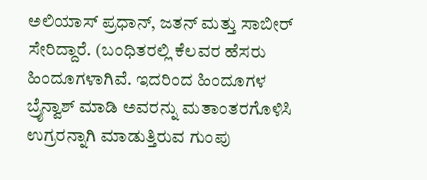ಅಲಿಯಾಸ್ ಪ್ರಧಾನ್, ಜತನ್ ಮತ್ತು ಸಾಬೀರ್ ಸೇರಿದ್ದಾರೆ. (ಬಂಧಿತರಲ್ಲಿ ಕೆಲವರ ಹೆಸರು ಹಿಂದೂಗಳಾಗಿವೆ. ಇದರಿಂದ ಹಿಂದೂಗಳ ಬ್ರೈನ್ವಾಶ್ ಮಾಡಿ ಅವರನ್ನು ಮತಾಂತರಗೊಳಿಸಿ ಉಗ್ರರನ್ನಾಗಿ ಮಾಡುತ್ತಿರುವ ಗುಂಪು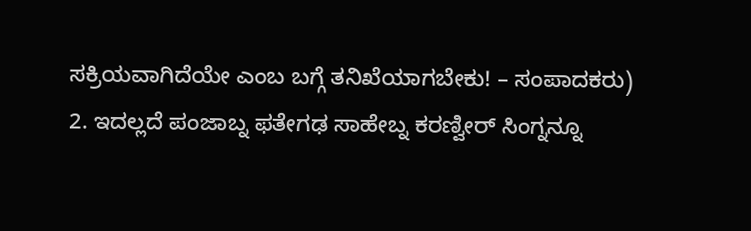ಸಕ್ರಿಯವಾಗಿದೆಯೇ ಎಂಬ ಬಗ್ಗೆ ತನಿಖೆಯಾಗಬೇಕು! – ಸಂಪಾದಕರು)
2. ಇದಲ್ಲದೆ ಪಂಜಾಬ್ನ ಫತೇಗಢ ಸಾಹೇಬ್ನ ಕರಣ್ವೀರ್ ಸಿಂಗ್ನನ್ನೂ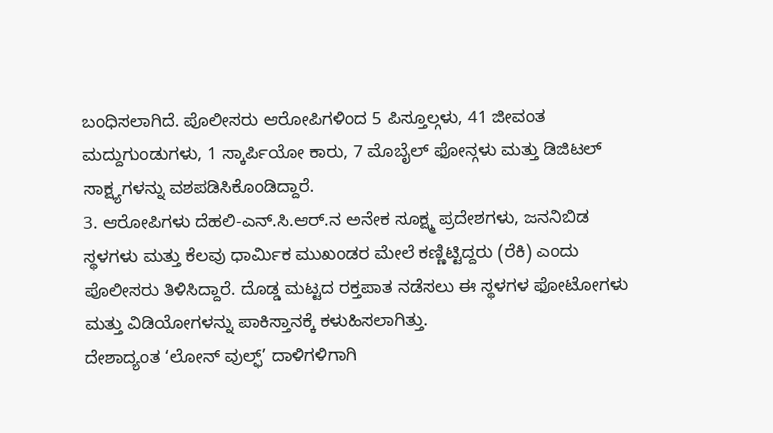ಬಂಧಿಸಲಾಗಿದೆ. ಪೊಲೀಸರು ಆರೋಪಿಗಳಿಂದ 5 ಪಿಸ್ತೂಲ್ಗಳು, 41 ಜೀವಂತ ಮದ್ದುಗುಂಡುಗಳು, 1 ಸ್ಕಾರ್ಪಿಯೋ ಕಾರು, 7 ಮೊಬೈಲ್ ಫೋನ್ಗಳು ಮತ್ತು ಡಿಜಿಟಲ್ ಸಾಕ್ಷ್ಯಗಳನ್ನು ವಶಪಡಿಸಿಕೊಂಡಿದ್ದಾರೆ.
3. ಆರೋಪಿಗಳು ದೆಹಲಿ-ಎನ್.ಸಿ.ಆರ್.ನ ಅನೇಕ ಸೂಕ್ಷ್ಮ ಪ್ರದೇಶಗಳು, ಜನನಿಬಿಡ ಸ್ಥಳಗಳು ಮತ್ತು ಕೆಲವು ಧಾರ್ಮಿಕ ಮುಖಂಡರ ಮೇಲೆ ಕಣ್ಣಿಟ್ಟಿದ್ದರು (ರೆಕಿ) ಎಂದು ಪೊಲೀಸರು ತಿಳಿಸಿದ್ದಾರೆ. ದೊಡ್ಡ ಮಟ್ಟದ ರಕ್ತಪಾತ ನಡೆಸಲು ಈ ಸ್ಥಳಗಳ ಫೋಟೋಗಳು ಮತ್ತು ವಿಡಿಯೋಗಳನ್ನು ಪಾಕಿಸ್ತಾನಕ್ಕೆ ಕಳುಹಿಸಲಾಗಿತ್ತು.
ದೇಶಾದ್ಯಂತ ‘ಲೋನ್ ವುಲ್ಫ್’ ದಾಳಿಗಳಿಗಾಗಿ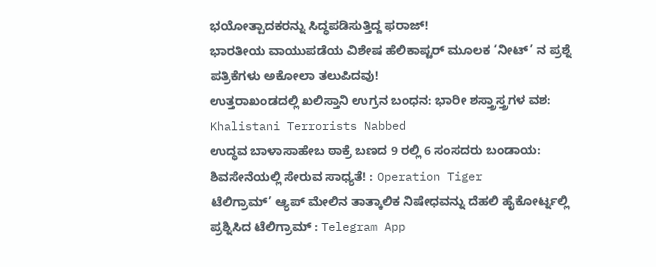ಭಯೋತ್ಪಾದಕರನ್ನು ಸಿದ್ಧಪಡಿಸುತ್ತಿದ್ದ ಫರಾಜ್!
ಭಾರತೀಯ ವಾಯುಪಡೆಯ ವಿಶೇಷ ಹೆಲಿಕಾಪ್ಟರ್ ಮೂಲಕ ‘ನೀಟ್’ ನ ಪ್ರಶ್ನೆ ಪತ್ರಿಕೆಗಳು ಅಕೋಲಾ ತಲುಪಿದವು!
ಉತ್ತರಾಖಂಡದಲ್ಲಿ ಖಲಿಸ್ತಾನಿ ಉಗ್ರನ ಬಂಧನ: ಭಾರೀ ಶಸ್ತ್ರಾಸ್ತ್ರಗಳ ವಶ: Khalistani Terrorists Nabbed
ಉದ್ಧವ ಬಾಳಾಸಾಹೇಬ ಠಾಕ್ರೆ ಬಣದ 9 ರಲ್ಲಿ 6 ಸಂಸದರು ಬಂಡಾಯ: ಶಿವಸೇನೆಯಲ್ಲಿ ಸೇರುವ ಸಾಧ್ಯತೆ! : Operation Tiger
ಟೆಲಿಗ್ರಾಮ್’ ಆ್ಯಪ್ ಮೇಲಿನ ತಾತ್ಕಾಲಿಕ ನಿಷೇಧವನ್ನು ದೆಹಲಿ ಹೈಕೋರ್ಟ್ನಲ್ಲಿ ಪ್ರಶ್ನಿಸಿದ ಟೆಲಿಗ್ರಾಮ್ : Telegram App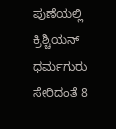ಪುಣೆಯಲ್ಲಿ ಕ್ರಿಶ್ಚಿಯನ್ ಧರ್ಮಗುರು ಸೇರಿದಂತೆ 8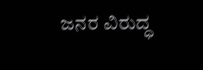ಜನರ ವಿರುದ್ಧ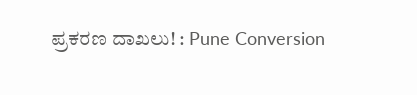ಪ್ರಕರಣ ದಾಖಲು! : Pune Conversion